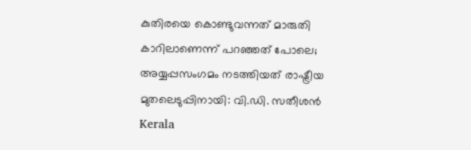കുതിരയെ കൊണ്ടുവന്നത് മാരുതി കാറിലാണെന്ന് പറഞ്ഞത് പോലെ; അയ്യപ്പസംഗമം നടത്തിയത് രാഷ്ട്രീയ മുതലെടുപ്പിനായി: വി.ഡി. സതീശന്‍
Kerala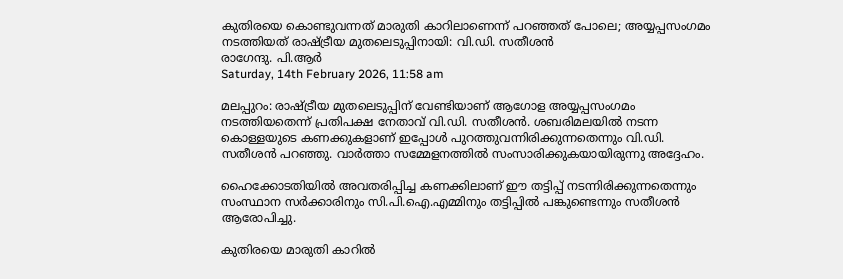കുതിരയെ കൊണ്ടുവന്നത് മാരുതി കാറിലാണെന്ന് പറഞ്ഞത് പോലെ; അയ്യപ്പസംഗമം നടത്തിയത് രാഷ്ട്രീയ മുതലെടുപ്പിനായി: വി.ഡി. സതീശന്‍
രാഗേന്ദു. പി.ആര്‍
Saturday, 14th February 2026, 11:58 am

മലപ്പുറം: രാഷ്ട്രീയ മുതലെടുപ്പിന് വേണ്ടിയാണ് ആഗോള അയ്യപ്പസംഗമം നടത്തിയതെന്ന് പ്രതിപക്ഷ നേതാവ് വി.ഡി. സതീശന്‍. ശബരിമലയില്‍ നടന്ന കൊള്ളയുടെ കണക്കുകളാണ് ഇപ്പോള്‍ പുറത്തുവന്നിരിക്കുന്നതെന്നും വി.ഡി. സതീശന്‍ പറഞ്ഞു. വാര്‍ത്താ സമ്മേളനത്തില്‍ സംസാരിക്കുകയായിരുന്നു അദ്ദേഹം.

ഹൈക്കോടതിയില്‍ അവതരിപ്പിച്ച കണക്കിലാണ് ഈ തട്ടിപ്പ് നടന്നിരിക്കുന്നതെന്നും സംസ്ഥാന സര്‍ക്കാരിനും സി.പി.ഐ.എമ്മിനും തട്ടിപ്പില്‍ പങ്കുണ്ടെന്നും സതീശന്‍ ആരോപിച്ചു.

കുതിരയെ മാരുതി കാറില്‍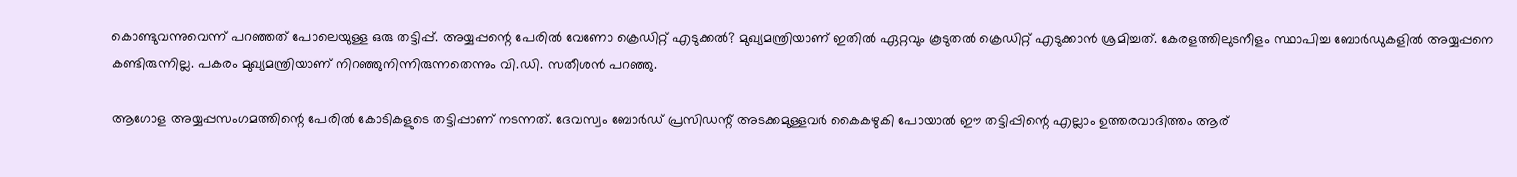കൊണ്ടുവന്നുവെന്ന് പറഞ്ഞത് പോലെയുള്ള ഒരു തട്ടിപ്പ്. അയ്യപ്പന്റെ പേരിൽ വേണോ ക്രെഡിറ്റ് എടുക്കല്‍? മുഖ്യമന്ത്രിയാണ് ഇതില്‍ ഏറ്റവും കൂടുതല്‍ ക്രെഡിറ്റ് എടുക്കാന്‍ ശ്രമിച്ചത്. കേരളത്തിലുടനീളം സ്ഥാപിച്ച ബോര്‍ഡുകളില്‍ അയ്യപ്പനെ കണ്ടിരുന്നില്ല. പകരം മുഖ്യമന്ത്രിയാണ് നിറഞ്ഞുനിന്നിരുന്നതെന്നും വി.ഡി. സതീശന്‍ പറഞ്ഞു.

ആഗോള അയ്യപ്പസംഗമത്തിന്റെ പേരില്‍ കോടികളുടെ തട്ടിപ്പാണ് നടന്നത്. ദേവസ്വം ബോര്‍ഡ് പ്രസിഡന്റ് അടക്കമുള്ളവര്‍ കൈകഴുകി പോയാല്‍ ഈ തട്ടിപ്പിന്റെ എല്ലാം ഉത്തരവാദിത്തം ആര്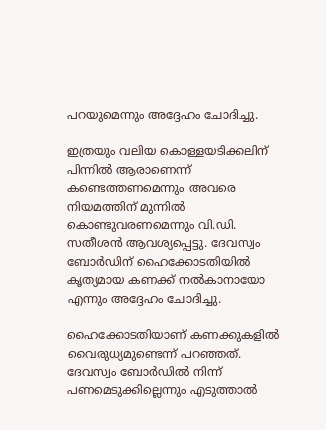പറയുമെന്നും അദ്ദേഹം ചോദിച്ചു.

ഇത്രയും വലിയ കൊള്ളയടിക്കലിന് പിന്നില്‍ ആരാണെന്ന് കണ്ടെത്തണമെന്നും അവരെ നിയമത്തിന് മുന്നില്‍ കൊണ്ടുവരണമെന്നും വി.ഡി. സതീശന്‍ ആവശ്യപ്പെട്ടു. ദേവസ്വം ബോര്‍ഡിന് ഹൈക്കോടതിയില്‍ കൃത്യമായ കണക്ക് നല്‍കാനായോ എന്നും അദ്ദേഹം ചോദിച്ചു.

ഹൈക്കോടതിയാണ് കണക്കുകളില്‍ വൈരുധ്യമുണ്ടെന്ന് പറഞ്ഞത്. ദേവസ്വം ബോര്‍ഡില്‍ നിന്ന് പണമെടുക്കില്ലെന്നും എടുത്താല്‍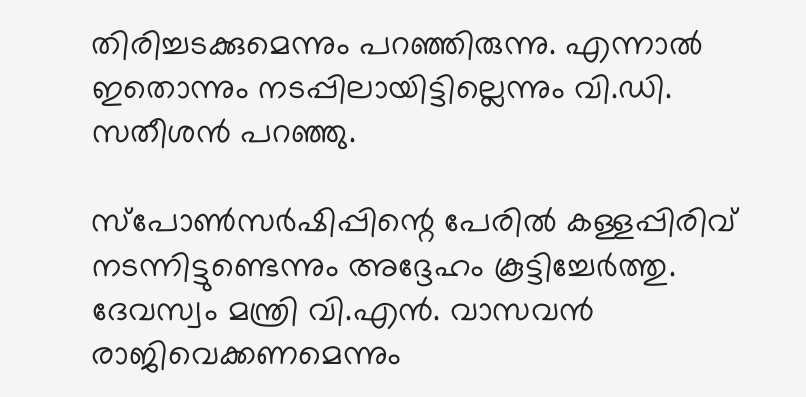തിരിച്ചടക്കുമെന്നും പറഞ്ഞിരുന്നു. എന്നാല്‍ ഇതൊന്നും നടപ്പിലായിട്ടില്ലെന്നും വി.ഡി. സതീശന്‍ പറഞ്ഞു.

സ്‌പോണ്‍സര്‍ഷിപ്പിന്റെ പേരില്‍ കള്ളപ്പിരിവ് നടന്നിട്ടുണ്ടെന്നും അദ്ദേഹം കൂട്ടിച്ചേര്‍ത്തു. ദേവസ്വം മന്ത്രി വി.എന്‍. വാസവന്‍ രാജിവെക്കണമെന്നും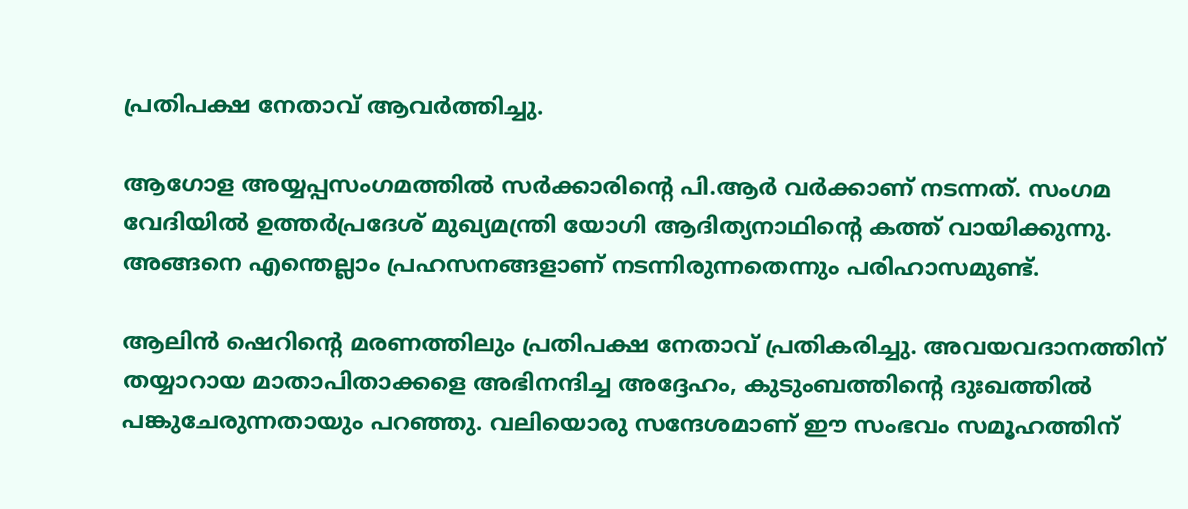പ്രതിപക്ഷ നേതാവ് ആവര്‍ത്തിച്ചു.

ആഗോള അയ്യപ്പസംഗമത്തില്‍ സര്‍ക്കാരിന്റെ പി.ആര്‍ വര്‍ക്കാണ് നടന്നത്. സംഗമ വേദിയില്‍ ഉത്തര്‍പ്രദേശ് മുഖ്യമന്ത്രി യോഗി ആദിത്യനാഥിന്റെ കത്ത് വായിക്കുന്നു. അങ്ങനെ എന്തെല്ലാം പ്രഹസനങ്ങളാണ് നടന്നിരുന്നതെന്നും പരിഹാസമുണ്ട്.

ആലിന്‍ ഷെറിന്റെ മരണത്തിലും പ്രതിപക്ഷ നേതാവ് പ്രതികരിച്ചു. അവയവദാനത്തിന് തയ്യാറായ മാതാപിതാക്കളെ അഭിനന്ദിച്ച അദ്ദേഹം, കുടുംബത്തിന്റെ ദുഃഖത്തില്‍ പങ്കുചേരുന്നതായും പറഞ്ഞു. വലിയൊരു സന്ദേശമാണ് ഈ സംഭവം സമൂഹത്തിന്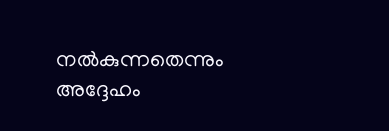നല്‍കുന്നതെന്നും അദ്ദേഹം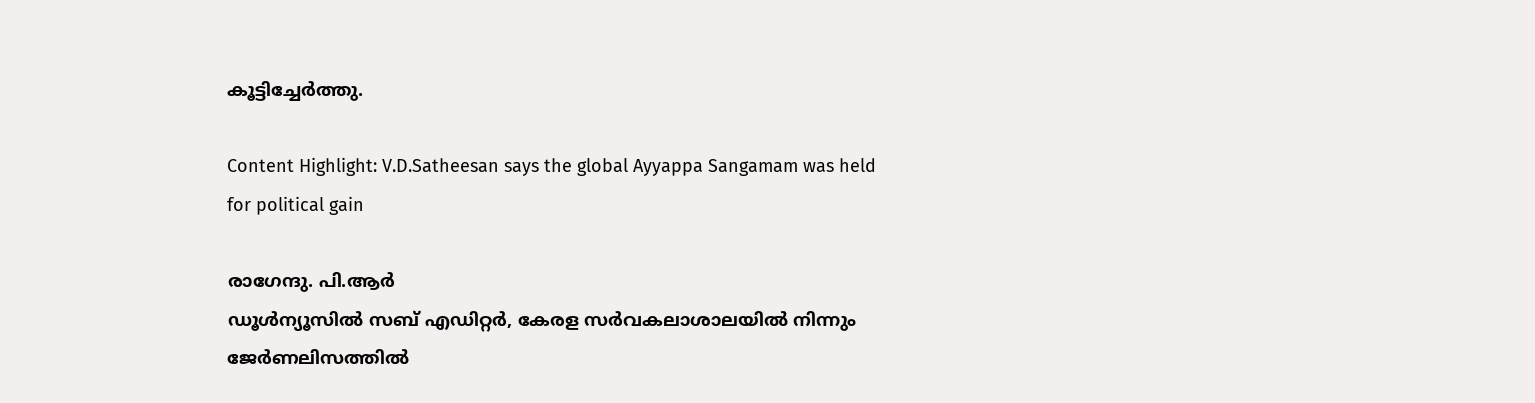കൂട്ടിച്ചേര്‍ത്തു.

Content Highlight: V.D.Satheesan says the global Ayyappa Sangamam was held for political gain

രാഗേന്ദു. പി.ആര്‍
ഡൂള്‍ന്യൂസില്‍ സബ് എഡിറ്റര്‍, കേരള സര്‍വകലാശാലയില്‍ നിന്നും ജേര്‍ണലിസത്തില്‍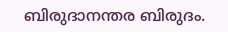ബിരുദാനന്തര ബിരുദം.